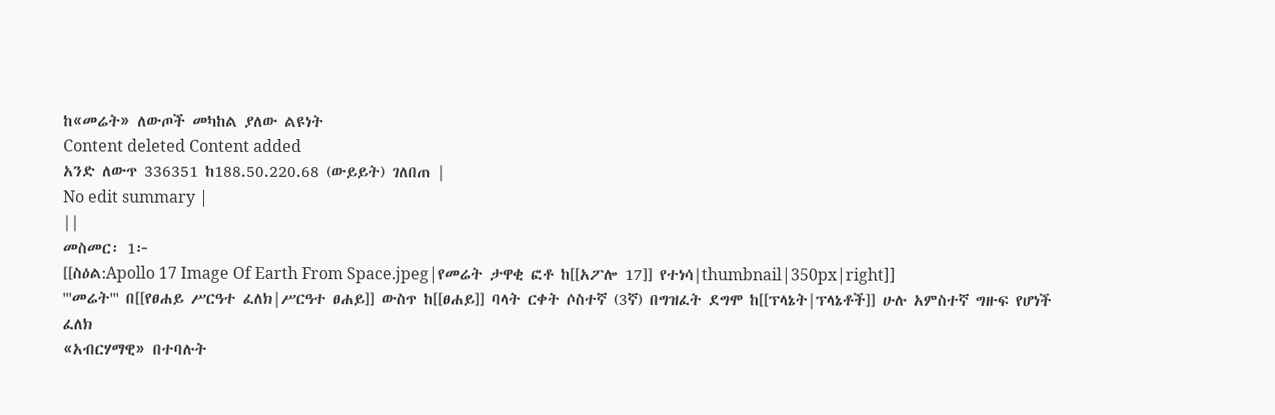ከ«መሬት» ለውጦች መካከል ያለው ልዩነት
Content deleted Content added
አንድ ለውጥ 336351 ከ188.50.220.68 (ውይይት) ገለበጠ |
No edit summary |
||
መስመር፡ 1፦
[[ስዕል:Apollo 17 Image Of Earth From Space.jpeg|የመሬት ታዋቂ ፎቶ ከ[[አፖሎ 17]] የተነሳ|thumbnail|350px|right]]
'''መሬት''' በ[[የፀሐይ ሥርዓተ ፈለክ|ሥርዓተ ፀሐይ]] ውስጥ ከ[[ፀሐይ]] ባላት ርቀት ሶስተኛ (3ኛ) በግዝፈት ደግሞ ከ[[ፕላኔት|ፕላኔቶች]] ሁሉ አምስተኛ ግዙፍ የሆነች ፈለክ
«አብርሃማዊ» በተባሉት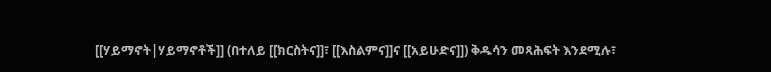[[ሃይማኖት|ሃይማኖቶች]] (በተለይ [[ክርስትና]]፣ [[እስልምና]]ና [[አይሁድና]]) ቅዱሳን መጻሕፍት እንደሚሉ፣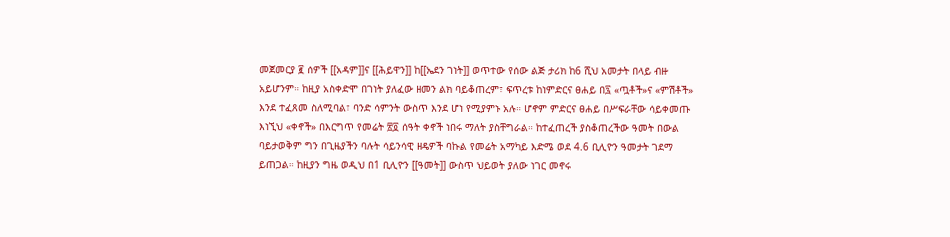መጀመርያ ፪ ሰዎች [[አዳም]]ና [[ሕይዋን]] ከ[[ኤደን ገነት]] ወጥተው የሰው ልጅ ታሪክ ከ6 ሺህ አመታት በላይ ብዙ አይሆንም። ከዚያ አስቀድሞ በገነት ያለፈው ዘመን ልክ ባይቆጠረም፣ ፍጥረቱ ከነምድርና ፀሐይ በ፯ «ጧቶች»ና «ምሽቶች» እንደ ተፈጸመ ስለሚባል፣ ባንድ ሳምንት ውስጥ እንደ ሆነ የሚያምኑ አሉ። ሆኖም ምድርና ፀሐይ በሥፍራቸው ሳይቀመጡ እነኚህ «ቀኖች» በእርግጥ የመሬት ፳፬ ሰዓት ቀኖች ነበሩ ማለት ያስቸግራል። ከተፈጠረች ያስቆጠረችው ዓመት በውል ባይታወቅም ግን በጊዜያችን ባሉት ሳይንሳዊ ዘዴዎች ባኩል የመሬት አማካይ እድሜ ወደ 4.6 ቢሊዮን ዓመታት ገደማ ይጠጋል። ከዚያን ግዜ ወዲህ በ1 ቢሊዮን [[ዓመት]] ውስጥ ህይወት ያለው ነገር መኖሩ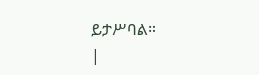ይታሥባል።
|